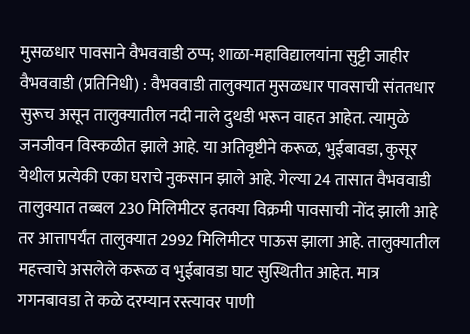मुसळधार पावसाने वैभववाडी ठप्प; शाळा-महाविद्यालयांना सुट्टी जाहीर
वैभववाडी (प्रतिनिधी) : वैभववाडी तालुक्यात मुसळधार पावसाची संततधार सुरूच असून तालुक्यातील नदी नाले दुथडी भरून वाहत आहेत. त्यामुळे जनजीवन विस्कळीत झाले आहे. या अतिवृष्टीने करूळ, भुईबावडा, कुसूर येथील प्रत्येकी एका घराचे नुकसान झाले आहे. गेल्या 24 तासात वैभववाडी तालुक्यात तब्बल 230 मिलिमीटर इतक्या विक्रमी पावसाची नोंद झाली आहे तर आत्तापर्यंत तालुक्यात 2992 मिलिमीटर पाऊस झाला आहे. तालुक्यातील महत्त्वाचे असलेले करूळ व भुईबावडा घाट सुस्थितीत आहेत. मात्र गगनबावडा ते कळे दरम्यान रस्त्यावर पाणी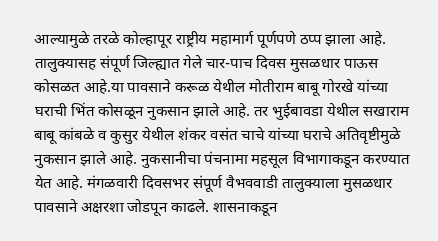आल्यामुळे तरळे कोल्हापूर राष्ट्रीय महामार्ग पूर्णपणे ठप्प झाला आहे.
तालुक्यासह संपूर्ण जिल्ह्यात गेले चार-पाच दिवस मुसळधार पाऊस कोसळत आहे.या पावसाने करूळ येथील मोतीराम बाबू गोरखे यांच्या घराची भिंत कोसळून नुकसान झाले आहे. तर भुईबावडा येथील सखाराम बाबू कांबळे व कुसुर येथील शंकर वसंत चाचे यांच्या घराचे अतिवृष्टीमुळे नुकसान झाले आहे. नुकसानीचा पंचनामा महसूल विभागाकडून करण्यात येत आहे. मंगळवारी दिवसभर संपूर्ण वैभववाडी तालुक्याला मुसळधार पावसाने अक्षरशा जोडपून काढले. शासनाकडून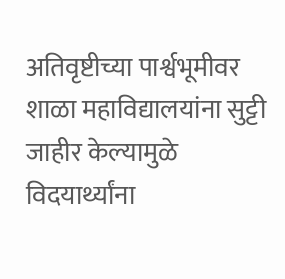अतिवृष्टीच्या पार्श्वभूमीवर शाळा महाविद्यालयांना सुट्टी जाहीर केल्यामुळे विदयार्थ्यांना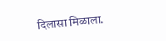दिलासा मिळाला.